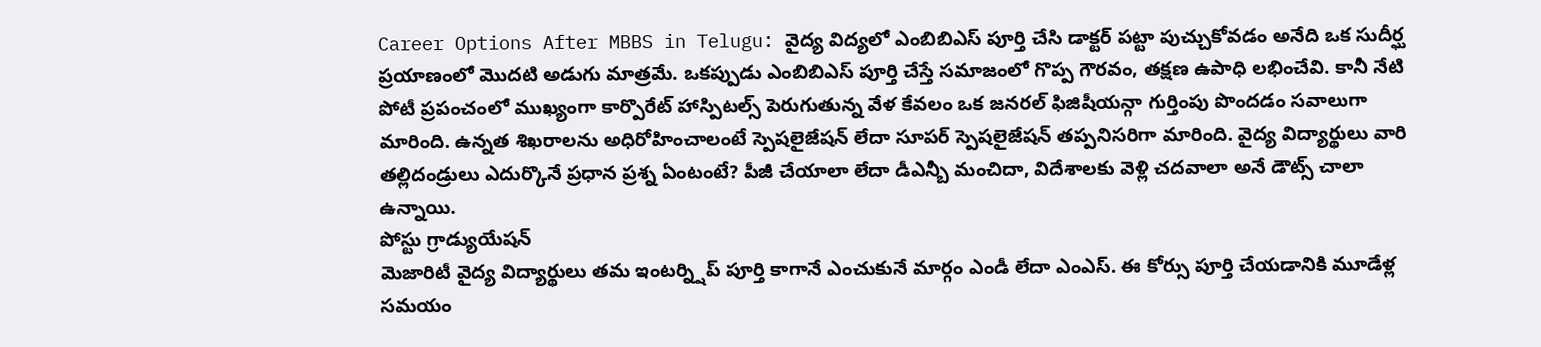Career Options After MBBS in Telugu: వైద్య విద్యలో ఎంబిబిఎస్ పూర్తి చేసి డాక్టర్ పట్టా పుచ్చుకోవడం అనేది ఒక సుదీర్ఘ ప్రయాణంలో మొదటి అడుగు మాత్రమే. ఒకప్పుడు ఎంబిబిఎస్ పూర్తి చేస్తే సమాజంలో గొప్ప గౌరవం, తక్షణ ఉపాధి లభించేవి. కానీ నేటి పోటీ ప్రపంచంలో ముఖ్యంగా కార్పొరేట్ హాస్పిటల్స్ పెరుగుతున్న వేళ కేవలం ఒక జనరల్ ఫిజిషీయన్గా గుర్తింపు పొందడం సవాలుగా మారింది. ఉన్నత శిఖరాలను అధిరోహించాలంటే స్పెషలైజేషన్ లేదా సూపర్ స్పెషలైజేషన్ తప్పనిసరిగా మారింది. వైద్య విద్యార్థులు వారి తల్లిదండ్రులు ఎదుర్కొనే ప్రధాన ప్రశ్న ఏంటంటే? పీజీ చేయాలా లేదా డీఎన్బీ మంచిదా, విదేశాలకు వెళ్లి చదవాలా అనే డౌట్స్ చాలా ఉన్నాయి.
పోస్టు గ్రాడ్యుయేషన్
మెజారిటీ వైద్య విద్యార్థులు తమ ఇంటర్న్షిప్ పూర్తి కాగానే ఎంచుకునే మార్గం ఎండీ లేదా ఎంఎస్. ఈ కోర్సు పూర్తి చేయడానికి మూడేళ్ల సమయం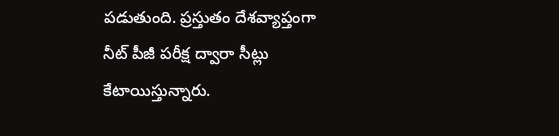పడుతుంది. ప్రస్తుతం దేశవ్యాప్తంగా నీట్ పీజీ పరీక్ష ద్వారా సీట్లు కేటాయిస్తున్నారు.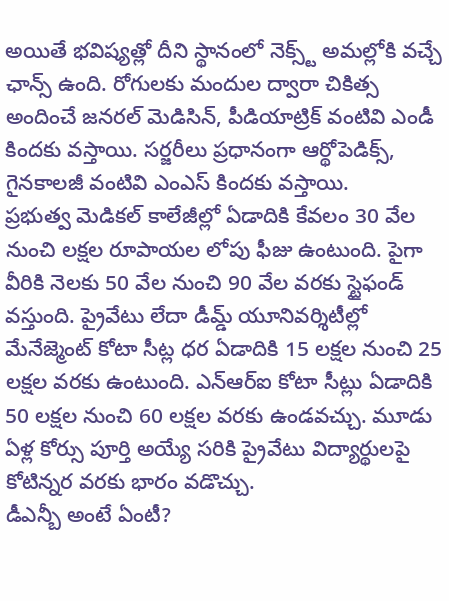అయితే భవిష్యత్లో దీని స్థానంలో నెక్స్ట్ అమల్లోకి వచ్చే ఛాన్స్ ఉంది. రోగులకు మందుల ద్వారా చికిత్స అందించే జనరల్ మెడిసిన్, పీడియాట్రిక్ వంటివి ఎండీ కిందకు వస్తాయి. సర్జరీలు ప్రధానంగా ఆర్థోపెడిక్స్, గైనకాలజీ వంటివి ఎంఎస్ కిందకు వస్తాయి.
ప్రభుత్వ మెడికల్ కాలేజీల్లో ఏడాదికి కేవలం 30 వేల నుంచి లక్షల రూపాయల లోపు ఫీజు ఉంటుంది. పైగా వీరికి నెలకు 50 వేల నుంచి 90 వేల వరకు స్టైఫండ్ వస్తుంది. ప్రైవేటు లేదా డీమ్డ్ యూనివర్శిటీల్లో మేనేజ్మెంట్ కోటా సీట్ల ధర ఏడాదికి 15 లక్షల నుంచి 25 లక్షల వరకు ఉంటుంది. ఎన్ఆర్ఐ కోటా సీట్లు ఏడాదికి 50 లక్షల నుంచి 60 లక్షల వరకు ఉండవచ్చు. మూడు ఏళ్ల కోర్సు పూర్తి అయ్యే సరికి ప్రైవేటు విద్యార్థులపై కోటిన్నర వరకు భారం వడొచ్చు.
డీఎన్బీ అంటే ఏంటీ?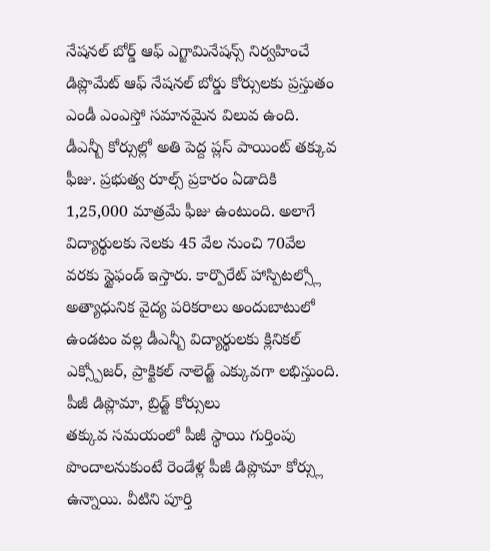నేషనల్ బోర్డ్ ఆఫ్ ఎగ్జామినేషన్స్ నిర్వహించే డిప్లొమేట్ ఆఫ్ నేషనల్ బోర్డు కోర్సులకు ప్రస్తుతం ఎండీ ఎంఎస్తో సమానమైన విలువ ఉంది. డీఎన్బీ కోర్సుల్లో అతి పెద్ద ప్లస్ పాయింట్ తక్కువ ఫీజు. ప్రభుత్వ రూల్స్ ప్రకారం ఏడాదికి 1,25,000 మాత్రమే ఫీజు ఉంటుంది. అలాగే విద్యార్థులకు నెలకు 45 వేల నుంచి 70వేల వరకు స్టైఫండ్ ఇస్తారు. కార్పొరేట్ హాస్పిటల్స్లో అత్యాధునిక వైద్య పరికరాలు అందుబాటులో ఉండటం వల్ల డీఎన్బీ విద్యార్థులకు క్లినికల్ ఎక్స్పోజర్, ప్రాక్టికల్ నాలెడ్జ్ ఎక్కువగా లభిస్తుంది.
పీజీ డిప్లొమా, బ్రిడ్జ్ కోర్సులు
తక్కువ సమయంలో పీజీ స్థాయి గుర్తింపు పొందాలనుకుంటే రెండేళ్ల పీజీ డిప్లొమా కోర్స్లు ఉన్నాయి. వీటిని పూర్తి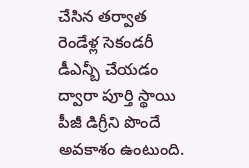చేసిన తర్వాత రెండేళ్ల సెకండరీ డీఎన్బీ చేయడం ద్వారా పూర్తి స్థాయి పీజీ డిగ్రీని పొందే అవకాశం ఉంటుంది.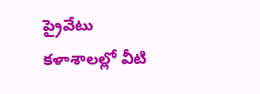ప్రైవేటు కళాశాలల్లో వీటి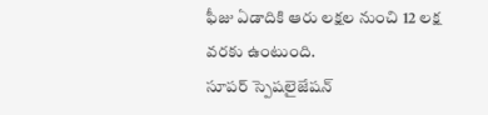ఫీజు ఏడాదికి ఆరు లక్షల నుంచి 12 లక్ష వరకు ఉంటుంది.
సూపర్ స్పెషలైజేషన్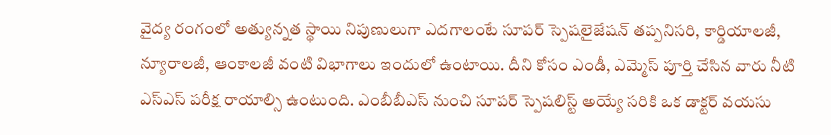వైద్య రంగంలో అత్యున్నత స్థాయి నిపుణులుగా ఎదగాలంటే సూపర్ స్పెషలైజేషన్ తప్పనిసరి, కార్డియాలజీ, న్యూరాలజీ, ఆంకాలజీ వంటి విభాగాలు ఇందులో ఉంటాయి. దీని కోసం ఎండీ, ఎమ్మెస్ పూర్తి చేసిన వారు నీటి ఎస్ఎస్ పరీక్ష రాయాల్సి ఉంటుంది. ఎంబీబీఎస్ నుంచి సూపర్ స్పెషలిస్ట్ అయ్యే సరికి ఒక డాక్టర్ వయసు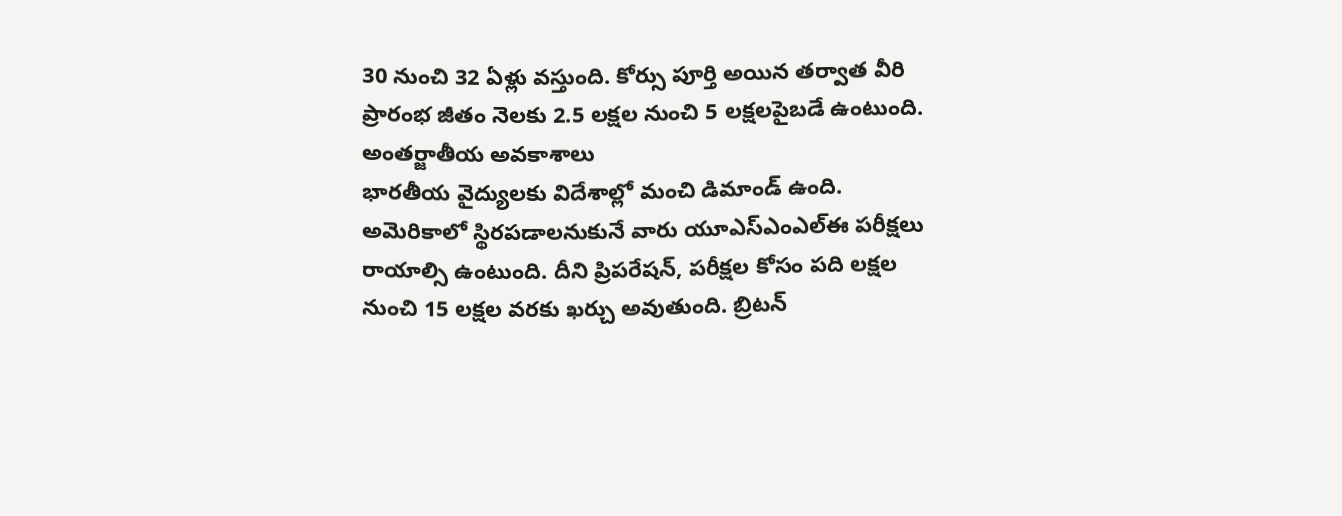30 నుంచి 32 ఏళ్లు వస్తుంది. కోర్సు పూర్తి అయిన తర్వాత వీరి ప్రారంభ జీతం నెలకు 2.5 లక్షల నుంచి 5 లక్షలపైబడే ఉంటుంది.
అంతర్జాతీయ అవకాశాలు
భారతీయ వైద్యులకు విదేశాల్లో మంచి డిమాండ్ ఉంది. అమెరికాలో స్థిరపడాలనుకునే వారు యూఎస్ఎంఎల్ఈ పరీక్షలు రాయాల్సి ఉంటుంది. దీని ప్రిపరేషన్, పరీక్షల కోసం పది లక్షల నుంచి 15 లక్షల వరకు ఖర్చు అవుతుంది. బ్రిటన్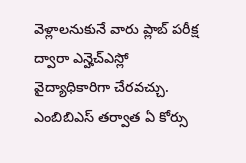వెళ్లాలనుకునే వారు ప్లాబ్ పరీక్ష ద్వారా ఎన్హెచ్ఎస్లో వైద్యాధికారిగా చేరవచ్చు.
ఎంబిబిఎస్ తర్వాత ఏ కోర్సు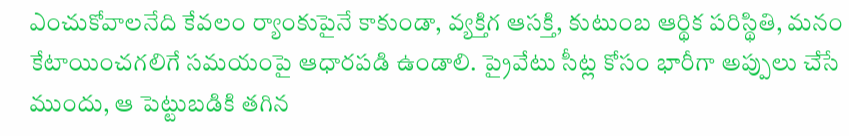ఎంచుకోవాలనేది కేవలం ర్యాంకుపైనే కాకుండా, వ్యక్తిగ ఆసక్తి, కుటుంబ ఆర్థిక పరిస్థితి, మనం కేటాయించగలిగే సమయంపై ఆధారపడి ఉండాలి. ప్రైవేటు సీట్ల కోసం భారీగా అప్పులు చేసే ముందు, ఆ పెట్టుబడికి తగిన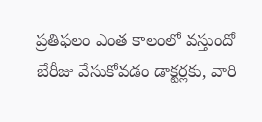ప్రతిఫలం ఎంత కాలంలో వస్తుందో బేరీజు వేసుకోవడం డాక్టర్లకు, వారి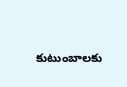కుటుంబాలకు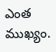ఎంత ముఖ్యం.